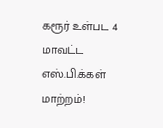கரூர் உள்பட 4 மாவட்ட எஸ்.பி.க்கள் மாற்றம்!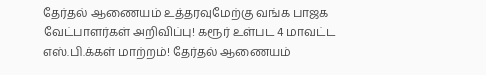தேர்தல் ஆணையம் உத்தரவுமேற்கு வங்க பாஜக வேட்பாளர்கள் அறிவிப்பு! கரூர் உள்பட 4 மாவட்ட எஸ்.பி.க்கள் மாற்றம்! தேர்தல் ஆணையம்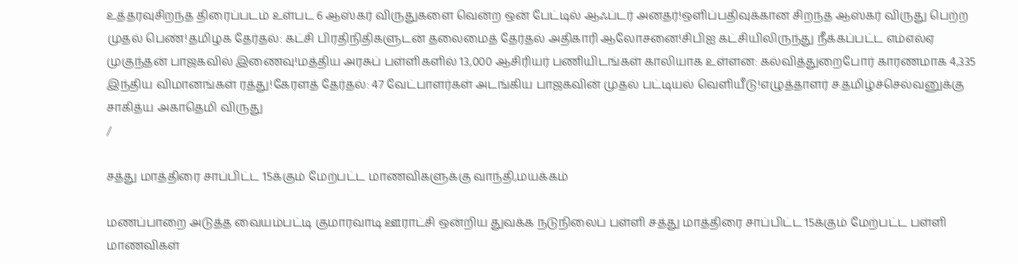உத்தரவுசிறந்த திரைப்படம் உள்பட 6 ஆஸ்கர் விருதுகளை வென்ற ஒன் பேட்டில் ஆஃப்டர் அனதர்!ஒளிப்பதிவுக்கான சிறந்த ஆஸ்கர் விருது பெற்ற முதல் பெண்!தமிழக தேர்தல்: கட்சி பிரதிநிதிகளுடன் தலைமைத் தேர்தல் அதிகாரி ஆலோசனை!சிபிஐ கட்சியிலிருந்து நீக்கப்பட்ட எம்எல்ஏ முகுந்தன் பாஜகவில் இணைவு!மத்திய அரசுப் பள்ளிகளில் 13,000 ஆசிரியர் பணியிடங்கள் காலியாக உள்ளன: கல்வித்துறைபோர் காரணமாக 4,335 இந்திய விமானங்கள் ரத்து!கேரளத் தேர்தல்: 47 வேட்பாளர்கள் அடங்கிய பாஜகவின் முதல் பட்டியல் வெளியீடு!எழுத்தாளர் ச.தமிழ்ச்செல்வனுக்கு சாகித்ய அகாதெமி விருது
/

சத்து மாத்திரை சாப்பிட்ட 15க்கும் மேற்பட்ட மாணவிகளுக்கு வாந்தி,மயக்கம்

மணப்பாறை அடுத்த வையம்பட்டி குமாரவாடி ஊராட்சி ஒன்றிய துவக்க நடுநிலைப் பள்ளி சத்து மாத்திரை சாப்பிட்ட 15க்கும் மேற்பட்ட பள்ளி மாணவிகள்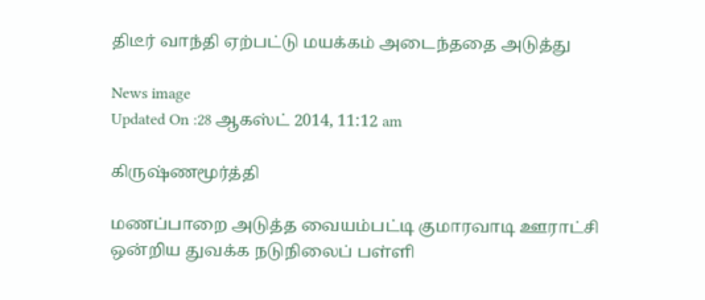திடீர் வாந்தி ஏற்பட்டு மயக்கம் அடைந்ததை அடுத்து

News image
Updated On :28 ஆகஸ்ட் 2014, 11:12 am

கிருஷ்ணமூர்த்தி

மணப்பாறை அடுத்த வையம்பட்டி குமாரவாடி ஊராட்சி ஒன்றிய துவக்க நடுநிலைப் பள்ளி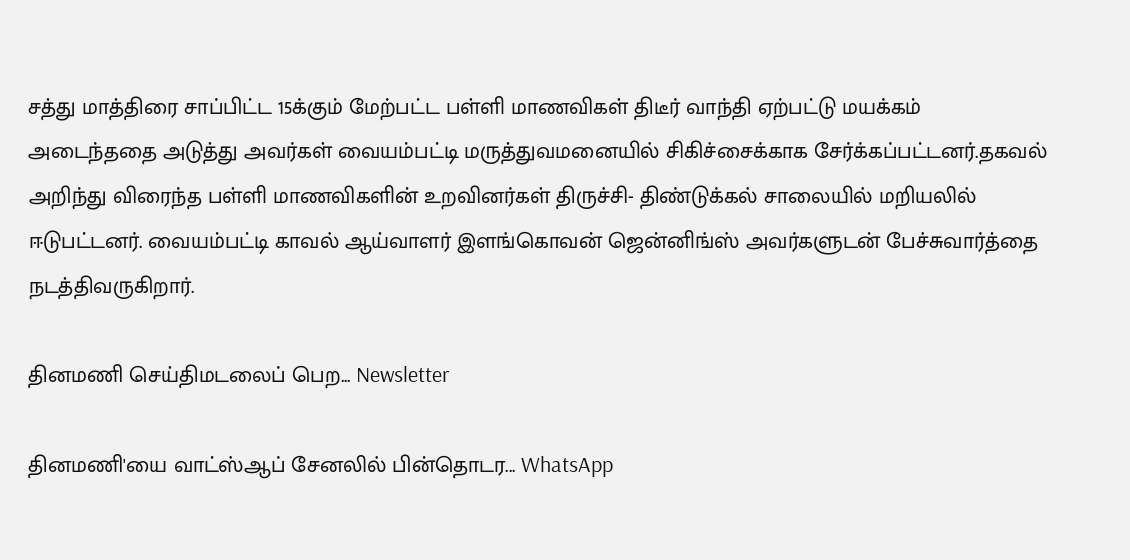சத்து மாத்திரை சாப்பிட்ட 15க்கும் மேற்பட்ட பள்ளி மாணவிகள் திடீர் வாந்தி ஏற்பட்டு மயக்கம் அடைந்ததை அடுத்து அவர்கள் வையம்பட்டி மருத்துவமனையில் சிகிச்சைக்காக சேர்க்கப்பட்டனர்.தகவல் அறிந்து விரைந்த பள்ளி மாணவிகளின் உறவினர்கள் திருச்சி- திண்டுக்கல் சாலையில் மறியலில் ஈடுபட்டனர். வையம்பட்டி காவல் ஆய்வாளர் இளங்கொவன் ஜென்னிங்ஸ் அவர்களுடன் பேச்சுவார்த்தை நடத்திவருகிறார்.

தினமணி செய்திமடலைப் பெற... Newsletter

தினமணி'யை வாட்ஸ்ஆப் சேனலில் பின்தொடர... WhatsApp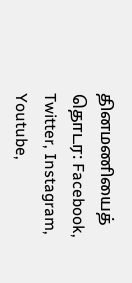தினமணியைத் தொடர: Facebook, Twitter, Instagram, Youtube,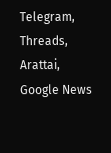Telegram, Threads, Arattai, Google News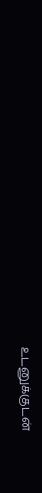உடனுக்குடன்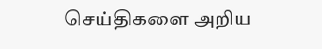செய்திகளை அறிய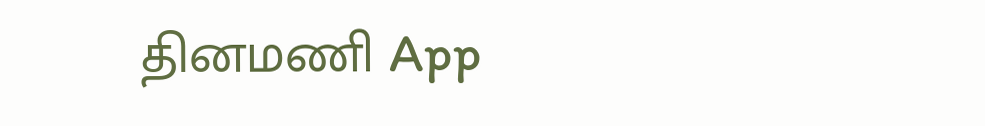தினமணி App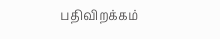பதிவிறக்கம்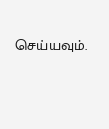செய்யவும்.